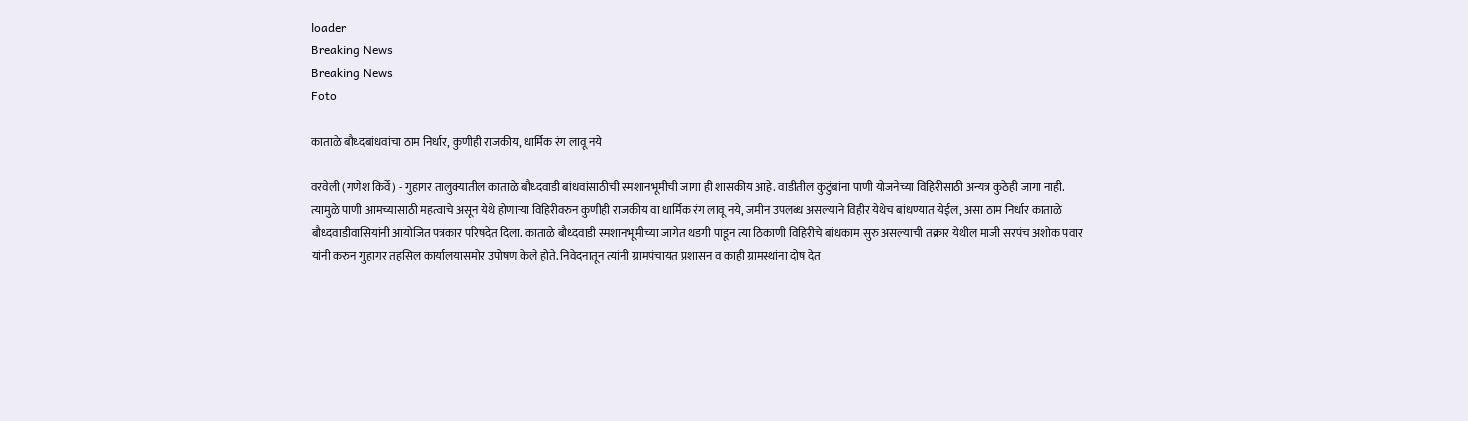loader
Breaking News
Breaking News
Foto

काताळे बौध्दबांधवांचा ठाम निर्धार, कुणीही राजकीय, धार्मिक रंग लावू नये

वरवेली (गणेश किर्वे) - गुहागर तालुक्यातील काताळे बौध्दवाडी बांधवांसाठीची स्मशानभूमीची जागा ही शासकीय आहे. वाडीतील कुटुंबांना पाणी योजनेच्या विहिरीसाठी अन्यत्र कुठेही जागा नाही. त्यामुळे पाणी आमच्यासाठी महत्वाचे असून येथे होणाऱ्या विहिरीवरुन कुणीही राजकीय वा धार्मिक रंग लावू नये, जमीन उपलब्ध असल्याने विहीर येथेच बांधण्यात येईल, असा ठाम निर्धार काताळे बौध्दवाडीवासियांनी आयोजित पत्रकार परिषदेत दिला. काताळे बौध्दवाडी स्मशानभूमीच्या जागेत थडगी पाडून त्या ठिकाणी विहिरीचे बांधकाम सुरु असल्याची तक्रार येथील माजी सरपंच अशोक पवार यांनी करुन गुहागर तहसिल कार्यालयासमोर उपोषण केले होते. निवेदनातून त्यांनी ग्रामपंचायत प्रशासन व काही ग्रामस्थांना दोष देत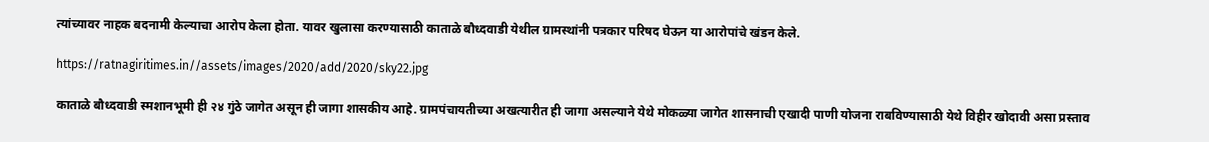त्यांच्यावर नाहक बदनामी केल्याचा आरोप केला होता. यावर खुलासा करण्यासाठी काताळे बौध्दवाडी येथील ग्रामस्थांनी पत्रकार परिषद घेऊन या आरोपांचे खंडन केले.

https://ratnagiritimes.in//assets/images/2020/add/2020/sky22.jpg

काताळे बौध्दवाडी स्मशानभूमी ही २४ गुंठे जागेत असून ही जागा शासकीय आहे. ग्रामपंचायतीच्या अखत्यारीत ही जागा असल्याने येथे मोकळ्या जागेत शासनाची एखादी पाणी योजना राबविण्यासाठी येथे विहीर खोदावी असा प्रस्ताव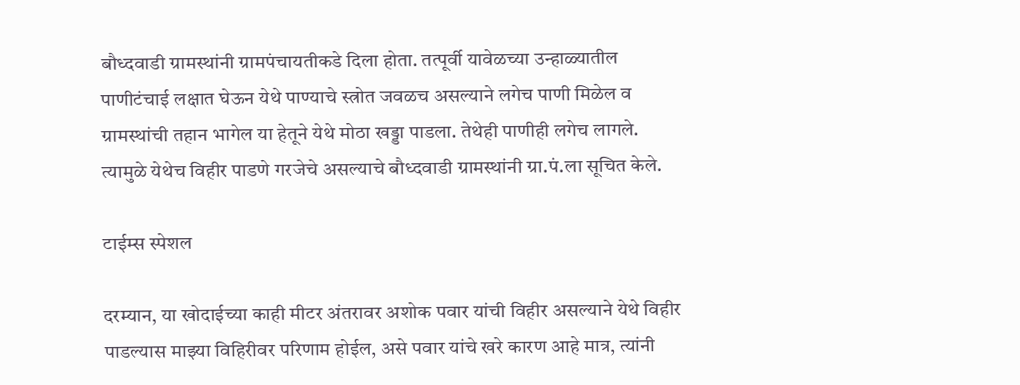बौध्दवाडी ग्रामस्थांनी ग्रामपंचायतीकडे दिला होता. तत्पूर्वी यावेळच्या उन्हाळ्यातील पाणीटंचाई लक्षात घेऊन येथे पाण्याचे स्त्रोत जवळच असल्याने लगेच पाणी मिळेल व ग्रामस्थांची तहान भागेल या हेतूने येथे मोठा खड्डा पाडला. तेथेही पाणीही लगेच लागले. त्यामुळे येथेच विहीर पाडणे गरजेचे असल्याचे बौध्दवाडी ग्रामस्थांनी ग्रा.पं.ला सूचित केले.

टाईम्स स्पेशल

दरम्यान, या खोदाईच्या काही मीटर अंतरावर अशोक पवार यांची विहीर असल्याने येथे विहीर पाडल्यास माझ्या विहिरीवर परिणाम होईल, असे पवार यांचे खरे कारण आहे मात्र, त्यांनी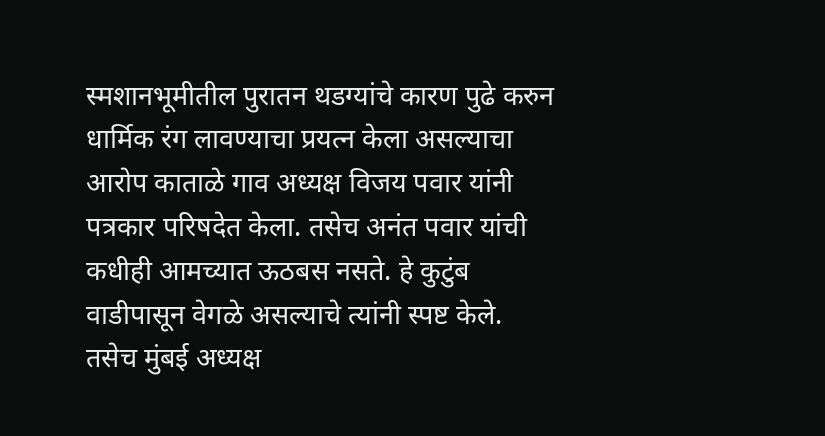स्मशानभूमीतील पुरातन थडग्यांचे कारण पुढे करुन धार्मिक रंग लावण्याचा प्रयत्न केला असल्याचा आरोप काताळे गाव अध्यक्ष विजय पवार यांनी पत्रकार परिषदेत केला. तसेच अनंत पवार यांची कधीही आमच्यात ऊठबस नसते. हे कुटुंब वाडीपासून वेगळे असल्याचे त्यांनी स्पष्ट केले. तसेच मुंबई अध्यक्ष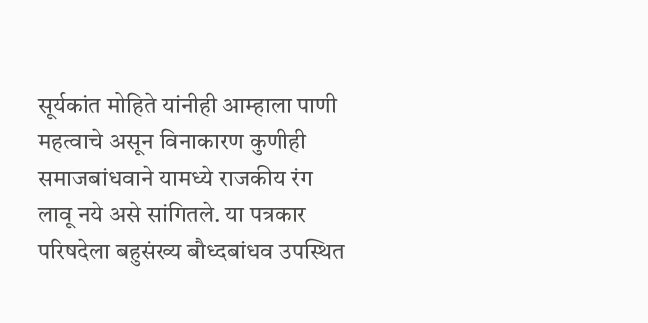सूर्यकांत मोहिते यांनीही आम्हाला पाणी महत्वाचे असून विनाकारण कुणीही समाजबांधवाने यामध्ये राजकीय रंग लावू नये असे सांगितले. या पत्रकार परिषदेला बहुसंख्य बौध्दबांधव उपस्थित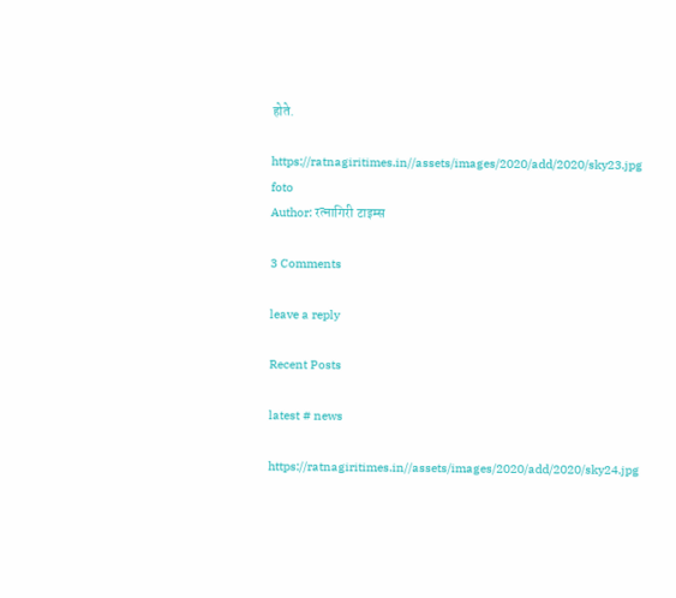होते.

https://ratnagiritimes.in//assets/images/2020/add/2020/sky23.jpg
foto
Author: रत्नागिरी टाइम्स

3 Comments

leave a reply

Recent Posts

latest # news

https://ratnagiritimes.in//assets/images/2020/add/2020/sky24.jpg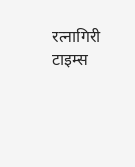रत्नागिरी टाइम्स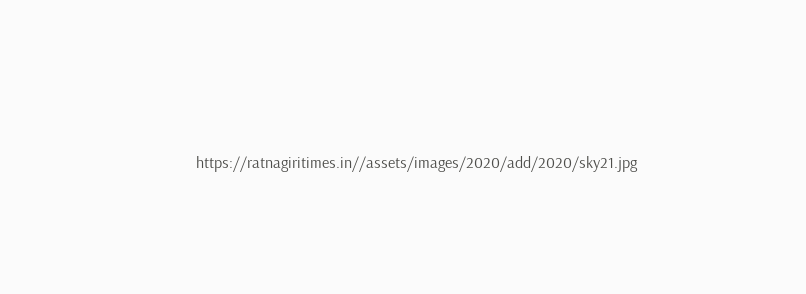https://ratnagiritimes.in//assets/images/2020/add/2020/sky21.jpg